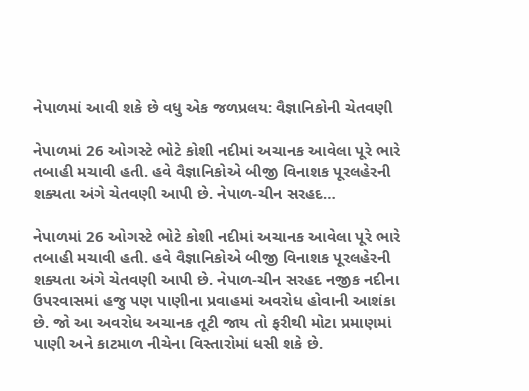નેપાળમાં આવી શકે છે વધુ એક જળપ્રલય: વૈજ્ઞાનિકોની ચેતવણી

નેપાળમાં 26 ઓગસ્ટે ભોટે કોશી નદીમાં અચાનક આવેલા પૂરે ભારે તબાહી મચાવી હતી. હવે વૈજ્ઞાનિકોએ બીજી વિનાશક પૂરલહેરની શક્યતા અંગે ચેતવણી આપી છે. નેપાળ-ચીન સરહદ…

નેપાળમાં 26 ઓગસ્ટે ભોટે કોશી નદીમાં અચાનક આવેલા પૂરે ભારે તબાહી મચાવી હતી. હવે વૈજ્ઞાનિકોએ બીજી વિનાશક પૂરલહેરની શક્યતા અંગે ચેતવણી આપી છે. નેપાળ-ચીન સરહદ નજીક નદીના ઉપરવાસમાં હજુ પણ પાણીના પ્રવાહમાં અવરોધ હોવાની આશંકા છે. જો આ અવરોધ અચાનક તૂટી જાય તો ફરીથી મોટા પ્રમાણમાં પાણી અને કાટમાળ નીચેના વિસ્તારોમાં ધસી શકે છે.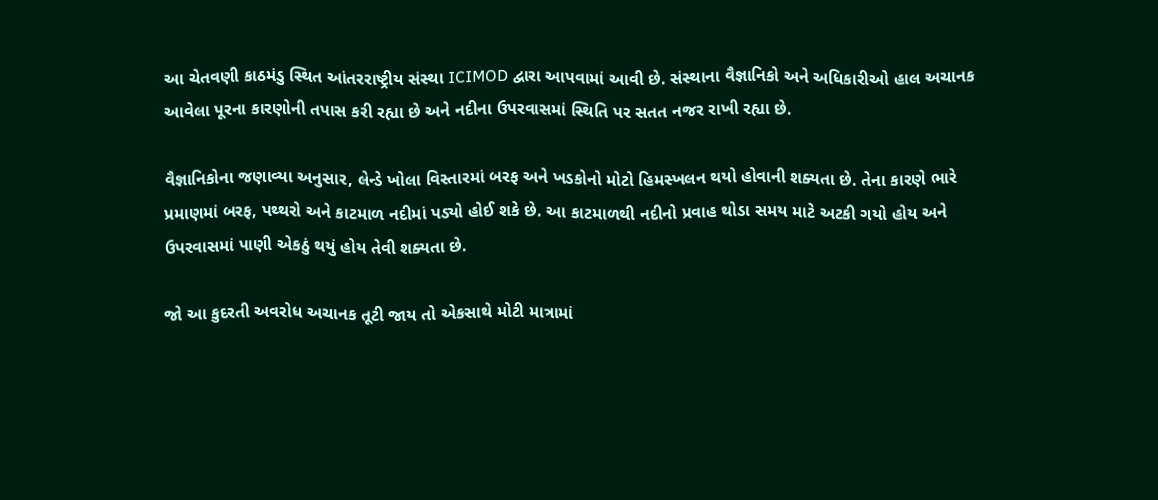આ ચેતવણી કાઠમંડુ સ્થિત આંતરરાષ્ટ્રીય સંસ્થા ICIMOD દ્વારા આપવામાં આવી છે. સંસ્થાના વૈજ્ઞાનિકો અને અધિકારીઓ હાલ અચાનક આવેલા પૂરના કારણોની તપાસ કરી રહ્યા છે અને નદીના ઉપરવાસમાં સ્થિતિ પર સતત નજર રાખી રહ્યા છે.

વૈજ્ઞાનિકોના જણાવ્યા અનુસાર, લેન્ડે ખોલા વિસ્તારમાં બરફ અને ખડકોનો મોટો હિમસ્ખલન થયો હોવાની શક્યતા છે. તેના કારણે ભારે પ્રમાણમાં બરફ, પથ્થરો અને કાટમાળ નદીમાં પડ્યો હોઈ શકે છે. આ કાટમાળથી નદીનો પ્રવાહ થોડા સમય માટે અટકી ગયો હોય અને ઉપરવાસમાં પાણી એકઠું થયું હોય તેવી શક્યતા છે.

જો આ કુદરતી અવરોધ અચાનક તૂટી જાય તો એકસાથે મોટી માત્રામાં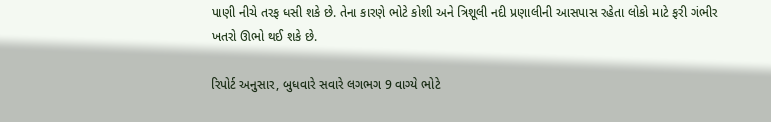પાણી નીચે તરફ ધસી શકે છે. તેના કારણે ભોટે કોશી અને ત્રિશૂલી નદી પ્રણાલીની આસપાસ રહેતા લોકો માટે ફરી ગંભીર ખતરો ઊભો થઈ શકે છે.

રિપોર્ટ અનુસાર, બુધવારે સવારે લગભગ 9 વાગ્યે ભોટે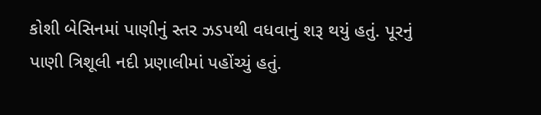કોશી બેસિનમાં પાણીનું સ્તર ઝડપથી વધવાનું શરૂ થયું હતું. પૂરનું પાણી ત્રિશૂલી નદી પ્રણાલીમાં પહોંચ્યું હતું.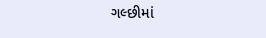ગલ્છીમાં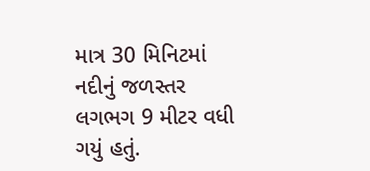માત્ર 30 મિનિટમાં નદીનું જળસ્તર લગભગ 9 મીટર વધી ગયું હતું.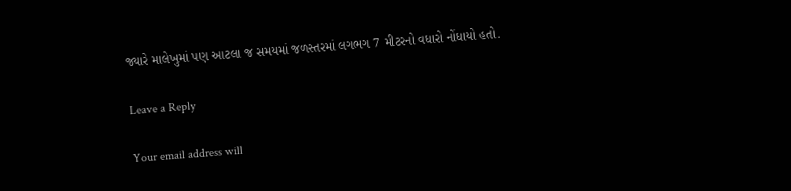જ્યારે માલેખુમાં પણ આટલા જ સમયમાં જળસ્તરમાં લગભગ 7 મીટરનો વધારો નોંધાયો હતો.

Leave a Reply

Your email address will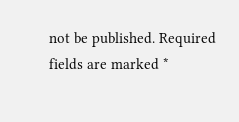not be published. Required fields are marked *